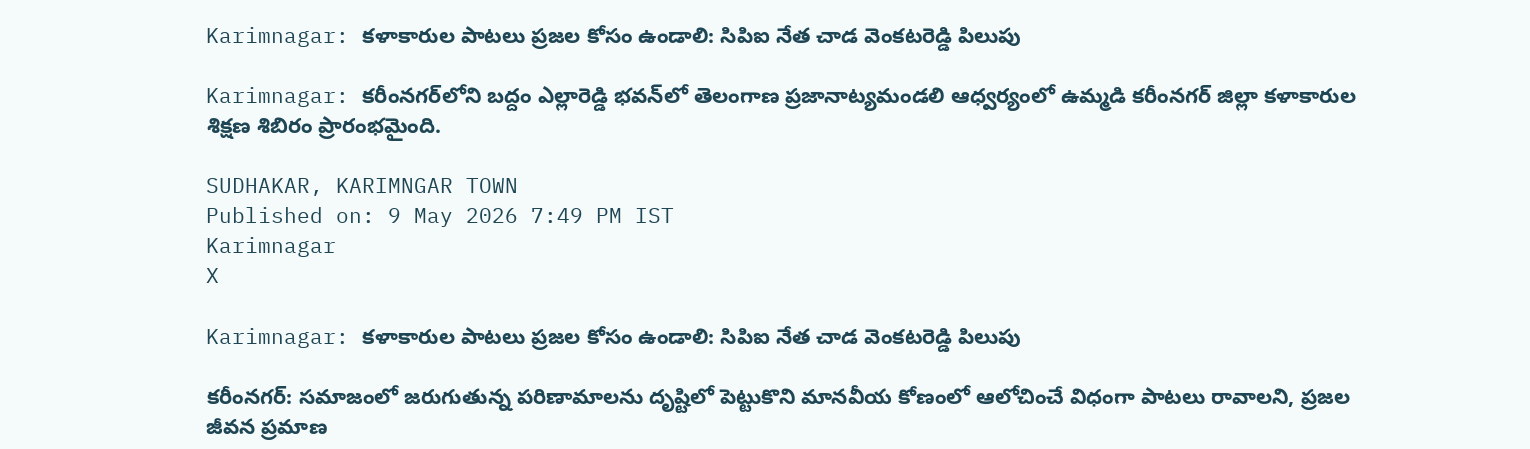Karimnagar: కళాకారుల పాటలు ప్రజల కోసం ఉండాలి: సిపిఐ నేత చాడ వెంకటరెడ్డి పిలుపు

Karimnagar: కరీంనగర్‌లోని బద్దం ఎల్లారెడ్డి భవన్‌లో తెలంగాణ ప్రజానాట్యమండలి ఆధ్వర్యంలో ఉమ్మడి కరీంనగర్ జిల్లా కళాకారుల శిక్షణ శిబిరం ప్రారంభమైంది.

SUDHAKAR, KARIMNGAR TOWN
Published on: 9 May 2026 7:49 PM IST
Karimnagar
X

Karimnagar: కళాకారుల పాటలు ప్రజల కోసం ఉండాలి: సిపిఐ నేత చాడ వెంకటరెడ్డి పిలుపు

కరీంనగర్: సమాజంలో జరుగుతున్న పరిణామాలను దృష్టిలో పెట్టుకొని మానవీయ కోణంలో ఆలోచించే విధంగా పాటలు రావాలని, ప్రజల జీవన ప్రమాణ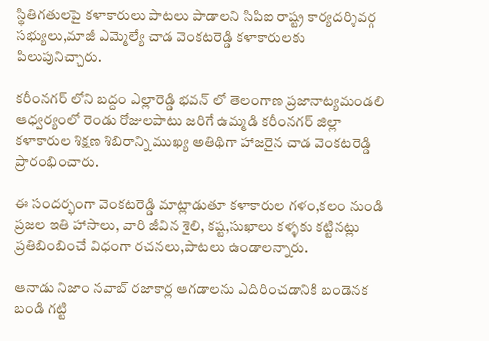స్థితిగతులపై కళాకారులు పాటలు పాడాలని సిపిఐ రాష్ట్ర కార్యదర్శివర్గ సభ్యులు,మాజీ ఎమ్మెల్యే చాడ వెంకటరెడ్డి కళాకారులకు పిలుపునిచ్చారు.

కరీంనగర్ లోని బద్దం ఎల్లారెడ్డి భవన్ లో తెలంగాణ ప్రజానాట్యమండలి ఆధ్వర్యంలో రెండు రోజులపాటు జరిగే ఉమ్మడి కరీంనగర్ జిల్లా కళాకారుల శిక్షణ శిబిరాన్ని ముఖ్య అతిథిగా హాజరైన చాడ వెంకటరెడ్డి ప్రారంభించారు.

ఈ సందర్భంగా వెంకటరెడ్డి మాట్లాడుతూ కళాకారుల గళం,కలం నుండి ప్రజల ఇతి హాసాలు, వారి జీవిన శైలి, కష్ట,సుఖాలు కళ్ళకు కట్టినట్లు ప్రతిబింబించే విధంగా రచనలు,పాటలు ఉండాలన్నారు.

ఆనాడు నిజాం నవాబ్ రజాకార్ల ఆగడాలను ఎదిరించడానికి బండెనక బండి గట్టి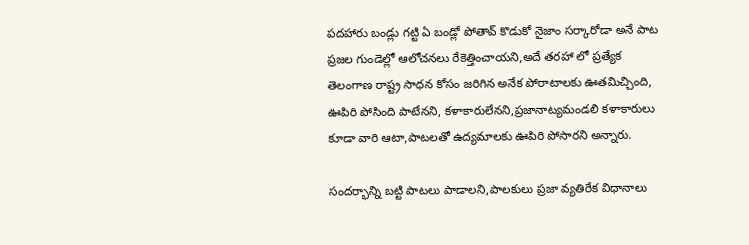పదహారు బండ్లు గట్టి ఏ బండ్లో పోతావ్ కొడుకో నైజాం సర్కారోడా అనే పాట ప్రజల గుండెల్లో ఆలోచనలు రేకెత్తించాయని,అదే తరహా లో ప్రత్యేక తెలంగాణ రాష్ట్ర సాధన కోసం జరిగిన అనేక పోరాటాలకు ఊతమిచ్చింది, ఊపిరి పోసింది పాటేనని, కళాకారులేనని,ప్రజానాట్యమండలి కళాకారులు కూడా వారి ఆటా,పాటలతో ఉద్యమాలకు ఊపిరి పోసారని అన్నారు.

సందర్భాన్ని బట్టి పాటలు పాడాలని,పాలకులు ప్రజా వ్యతిరేక విధానాలు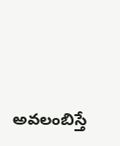అవలంబిస్తే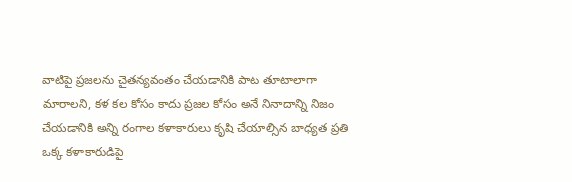వాటిపై ప్రజలను చైతన్యవంతం చేయడానికి పాట తూటాలాగా మారాలని, కళ కల కోసం కాదు ప్రజల కోసం అనే నినాదాన్ని నిజం చేయడానికి అన్ని రంగాల కళాకారులు కృషి చేయాల్సిన బాధ్యత ప్రతి ఒక్క కళాకారుడిపై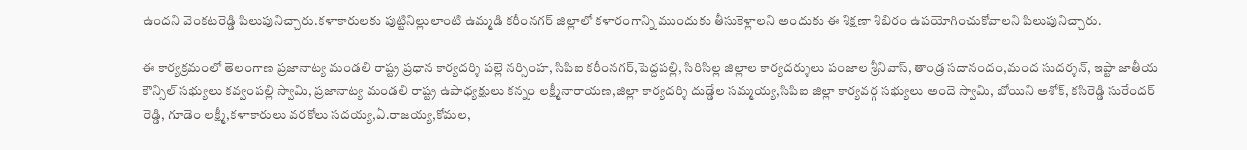ఉందని వెంకటరెడ్డి పిలుపునిచ్చారు.కళాకారులకు పుట్టినిల్లులాంటి ఉమ్మడి కరీంనగర్ జిల్లాలో కళారంగాన్ని ముందుకు తీసుకెళ్లాలని అందుకు ఈ శిక్షణా శిబిరం ఉపయోగించుకోవాలని పిలుపునిచ్చారు.

ఈ కార్యక్రమంలో తెలంగాణ ప్రజానాట్య మండలి రాష్ట్ర ప్రధాన కార్యదర్శి పల్లె నర్సింహ, సిపిఐ కరీంనగర్,పెద్దపల్లి, సిరిసిల్ల జిల్లాల కార్యదర్శులు పంజాల శ్రీనివాస్, తాండ్ర సదానందం,మంద సుదర్శన్, ఇప్టా జాతీయ కౌన్సిల్ సభ్యులు కవ్వంపల్లి స్వామి, ప్రజానాట్య మండలి రాష్ట్ర ఉపాధ్యక్షులు కన్నం లక్ష్మీనారాయణ,జిల్లా కార్యదర్శి దుడ్డేల సమ్మయ్య,సిపిఐ జిల్లా కార్యవర్గ సభ్యులు అందె స్వామి, బోయిని అశోక్, కసిరెడ్డి సురేందర్ రెడ్డి, గూడెం లక్ష్మీ,కళాకారులు వరకోలు సదయ్య,ఏ.రాజయ్య,కోమల,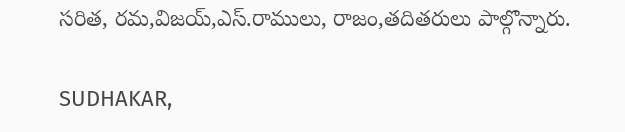సరిత, రమ,విజయ్,ఎస్.రాములు, రాజం,తదితరులు పాల్గొన్నారు.

SUDHAKAR,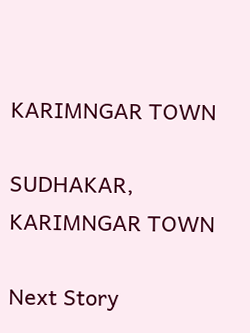KARIMNGAR TOWN

SUDHAKAR, KARIMNGAR TOWN

Next Story